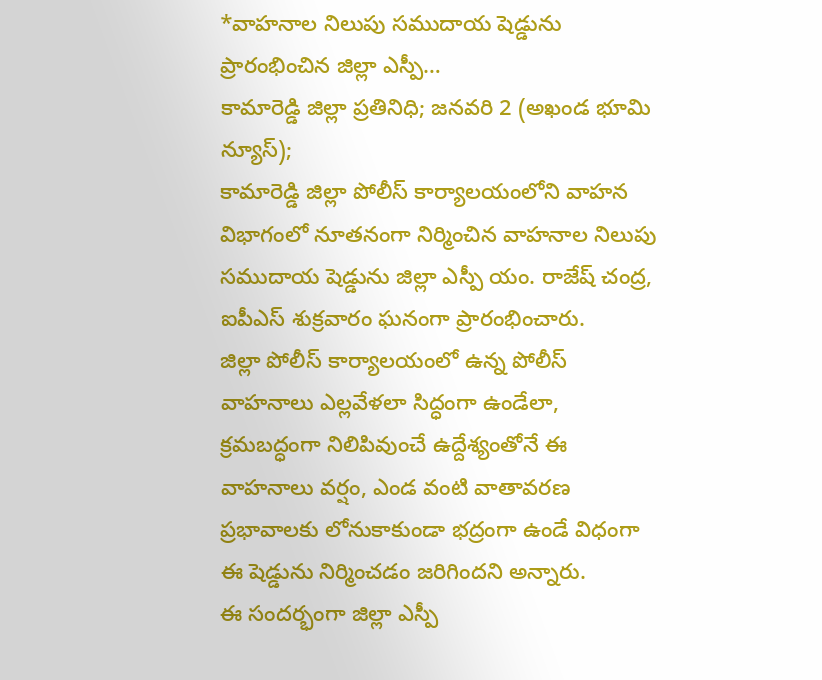*వాహనాల నిలుపు సముదాయ షెడ్డును ప్రారంభించిన జిల్లా ఎస్పీ…
కామారెడ్డి జిల్లా ప్రతినిధి; జనవరి 2 (అఖండ భూమి న్యూస్);
కామారెడ్డి జిల్లా పోలీస్ కార్యాలయంలోని వాహన విభాగంలో నూతనంగా నిర్మించిన వాహనాల నిలుపు సముదాయ షెడ్డును జిల్లా ఎస్పీ యం. రాజేష్ చంద్ర, ఐపీఎస్ శుక్రవారం ఘనంగా ప్రారంభించారు.
జిల్లా పోలీస్ కార్యాలయంలో ఉన్న పోలీస్ వాహనాలు ఎల్లవేళలా సిద్ధంగా ఉండేలా, క్రమబద్ధంగా నిలిపివుంచే ఉద్దేశ్యంతోనే ఈ వాహనాలు వర్షం, ఎండ వంటి వాతావరణ ప్రభావాలకు లోనుకాకుండా భద్రంగా ఉండే విధంగా ఈ షెడ్డును నిర్మించడం జరిగిందని అన్నారు.
ఈ సందర్భంగా జిల్లా ఎస్పీ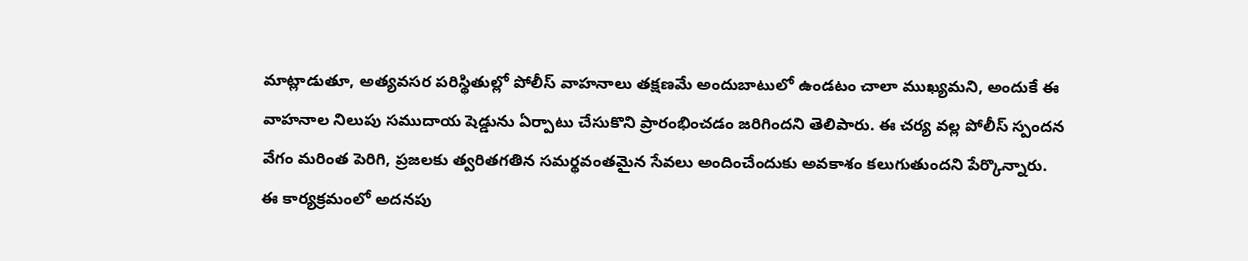మాట్లాడుతూ, అత్యవసర పరిస్థితుల్లో పోలీస్ వాహనాలు తక్షణమే అందుబాటులో ఉండటం చాలా ముఖ్యమని, అందుకే ఈ వాహనాల నిలుపు సముదాయ షెడ్డును ఏర్పాటు చేసుకొని ప్రారంభించడం జరిగిందని తెలిపారు. ఈ చర్య వల్ల పోలీస్ స్పందన వేగం మరింత పెరిగి, ప్రజలకు త్వరితగతిన సమర్థవంతమైన సేవలు అందించేందుకు అవకాశం కలుగుతుందని పేర్కొన్నారు.
ఈ కార్యక్రమంలో అదనపు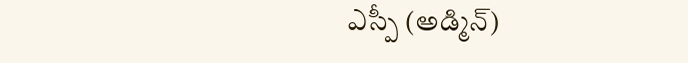ఎస్పీ (అడ్మిన్)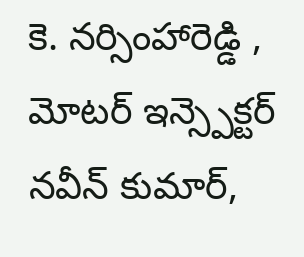కె. నర్సింహారెడ్డి , మోటర్ ఇన్స్పెక్టర్ నవీన్ కుమార్,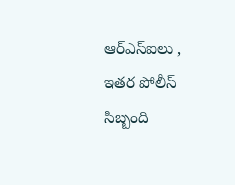ఆర్ఎస్ఐలు , ఇతర పోలీస్ సిబ్బంది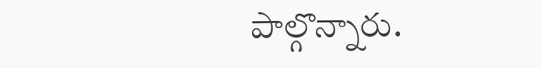పాల్గొన్నారు.